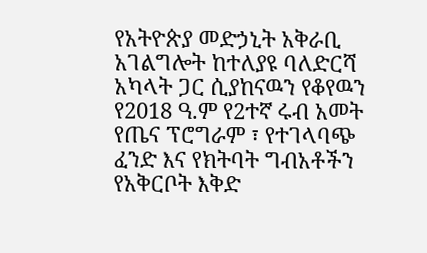የአትዮጵያ መድኃኒት አቅራቢ አገልግሎት ከተለያዩ ባለድርሻ አካላት ጋር ሲያከናዉን የቆየዉን የ2018 ዓ.ም የ2ተኛ ሩብ አመት የጤና ፕሮግራም ፣ የተገላባጭ ፈንድ እና የክትባት ግብአቶችን የአቅርቦት እቅድ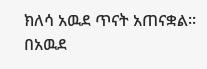ክለሳ አዉደ ጥናት አጠናቋል፡፡
በአዉደ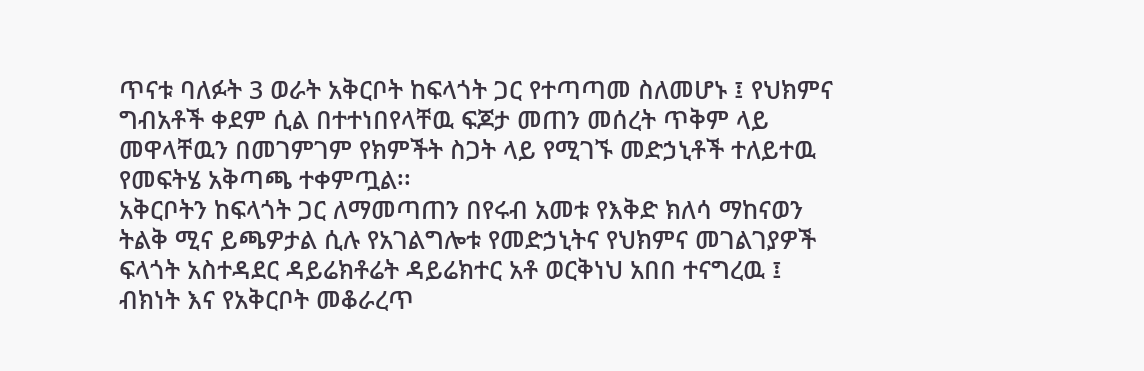ጥናቱ ባለፉት 3 ወራት አቅርቦት ከፍላጎት ጋር የተጣጣመ ስለመሆኑ ፤ የህክምና ግብአቶች ቀደም ሲል በተተነበየላቸዉ ፍጆታ መጠን መሰረት ጥቅም ላይ መዋላቸዉን በመገምገም የክምችት ስጋት ላይ የሚገኙ መድኃኒቶች ተለይተዉ የመፍትሄ አቅጣጫ ተቀምጧል፡፡
አቅርቦትን ከፍላጎት ጋር ለማመጣጠን በየሩብ አመቱ የእቅድ ክለሳ ማከናወን ትልቅ ሚና ይጫዎታል ሲሉ የአገልግሎቱ የመድኃኒትና የህክምና መገልገያዎች ፍላጎት አስተዳደር ዳይሬክቶሬት ዳይሬክተር አቶ ወርቅነህ አበበ ተናግረዉ ፤ ብክነት እና የአቅርቦት መቆራረጥ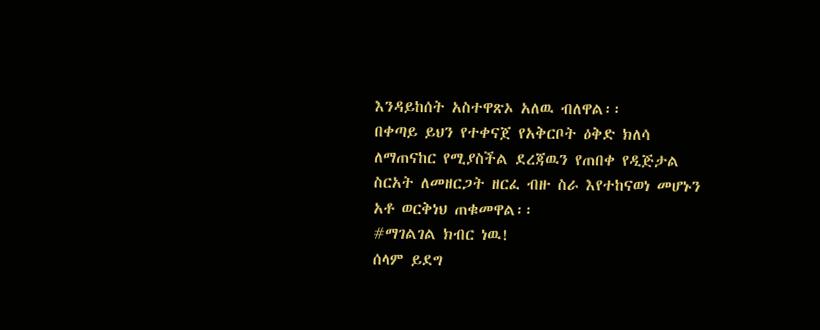እንዳይከሰት አስተዋጽኦ አለዉ ብለዋል፡፡
በቀጣይ ይህን የተቀናጀ የአቅርቦት ዕቅድ ክለሳ ለማጠናከር የሚያስችል ደረጃዉን የጠበቀ የዲጅታል ስርአት ለመዘርጋት ዘርፈ ብዙ ስራ እየተከናወነ መሆኑን አቶ ወርቅነህ ጠቁመዋል፡፡
#ማገልገል ክብር ነዉ!
ሰላም ይደግ